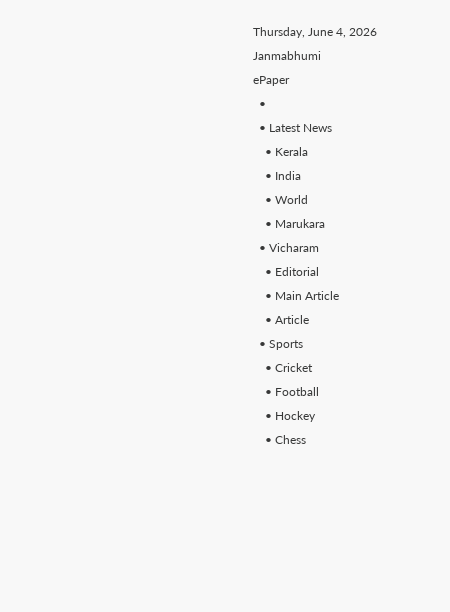Thursday, June 4, 2026
Janmabhumi
ePaper
  •
  • Latest News
    • Kerala
    • India
    • World
    • Marukara
  • Vicharam
    • Editorial
    • Main Article
    • Article
  • Sports
    • Cricket
    • Football
    • Hockey
    • Chess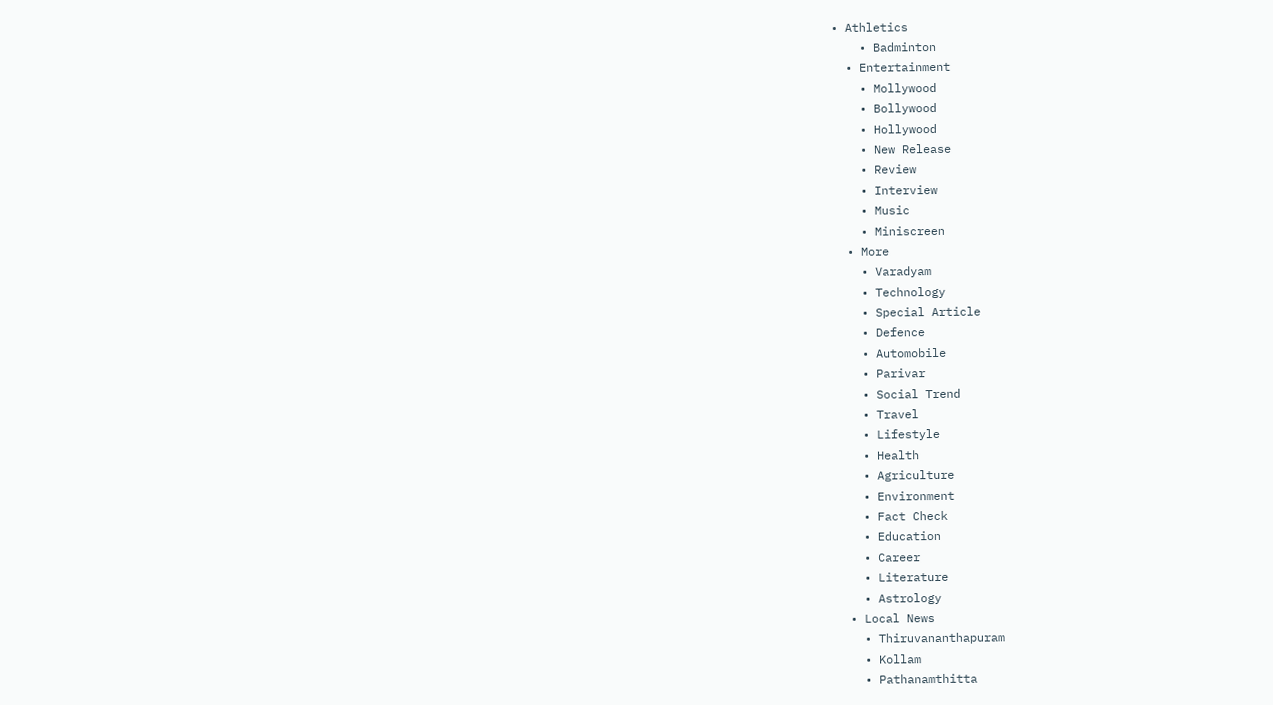• Athletics
    • Badminton
  • Entertainment
    • Mollywood
    • Bollywood
    • Hollywood
    • New Release
    • Review
    • Interview
    • Music
    • Miniscreen
  • More
    • Varadyam
    • Technology
    • Special Article
    • Defence
    • Automobile
    • Parivar
    • Social Trend
    • Travel
    • Lifestyle
    • Health
    • Agriculture
    • Environment
    • Fact Check
    • Education
    • Career
    • Literature
    • Astrology
  • Local News
    • Thiruvananthapuram
    • Kollam
    • Pathanamthitta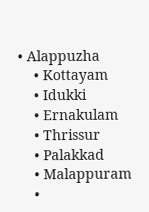• Alappuzha
    • Kottayam
    • Idukki
    • Ernakulam
    • Thrissur
    • Palakkad
    • Malappuram
    •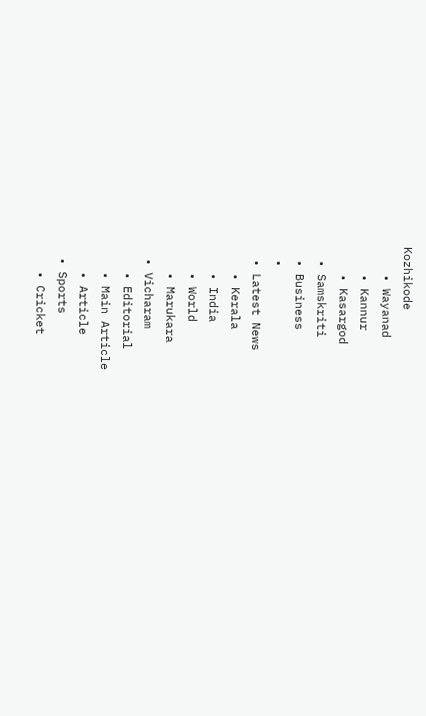Kozhikode
    • Wayanad
    • Kannur
    • Kasargod
  • Samskriti
  • Business
  •
  • Latest News
    • Kerala
    • India
    • World
    • Marukara
  • Vicharam
    • Editorial
    • Main Article
    • Article
  • Sports
    • Cricket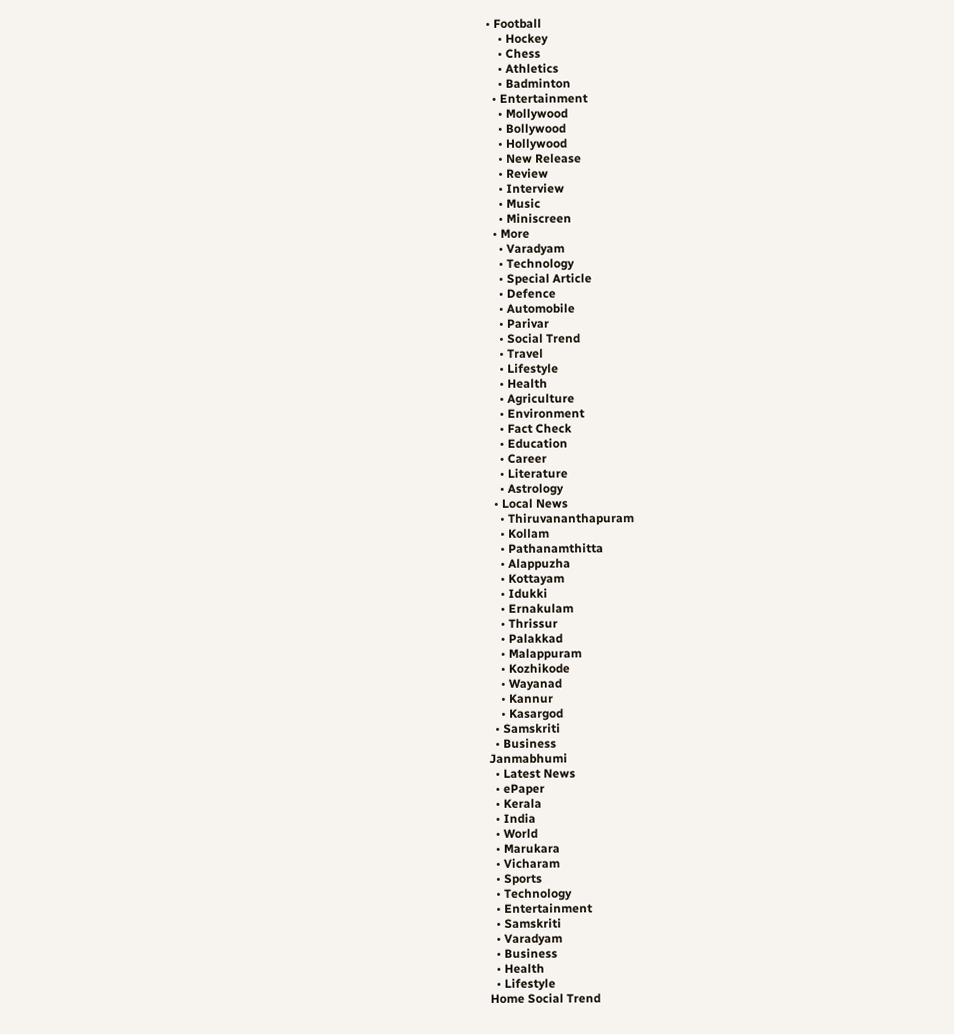• Football
    • Hockey
    • Chess
    • Athletics
    • Badminton
  • Entertainment
    • Mollywood
    • Bollywood
    • Hollywood
    • New Release
    • Review
    • Interview
    • Music
    • Miniscreen
  • More
    • Varadyam
    • Technology
    • Special Article
    • Defence
    • Automobile
    • Parivar
    • Social Trend
    • Travel
    • Lifestyle
    • Health
    • Agriculture
    • Environment
    • Fact Check
    • Education
    • Career
    • Literature
    • Astrology
  • Local News
    • Thiruvananthapuram
    • Kollam
    • Pathanamthitta
    • Alappuzha
    • Kottayam
    • Idukki
    • Ernakulam
    • Thrissur
    • Palakkad
    • Malappuram
    • Kozhikode
    • Wayanad
    • Kannur
    • Kasargod
  • Samskriti
  • Business
Janmabhumi
  • Latest News
  • ePaper
  • Kerala
  • India
  • World
  • Marukara
  • Vicharam
  • Sports
  • Technology
  • Entertainment
  • Samskriti
  • Varadyam
  • Business
  • Health
  • Lifestyle
Home Social Trend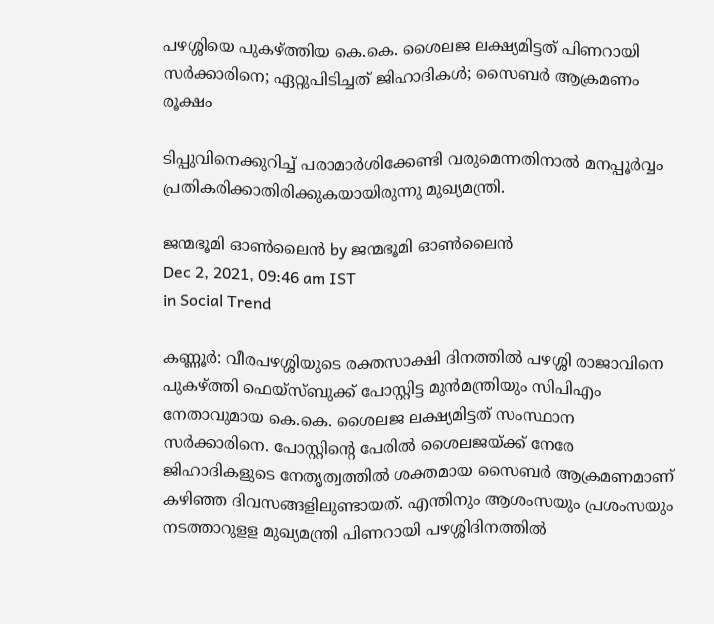പഴശ്ശിയെ പുകഴ്‌ത്തിയ കെ.കെ. ശൈലജ ലക്ഷ്യമിട്ടത് പിണറായി സര്‍ക്കാരിനെ; ഏറ്റുപിടിച്ചത് ജിഹാദികള്‍; സൈബര്‍ ആക്രമണം രൂക്ഷം

ടിപ്പുവിനെക്കുറിച്ച് പരാമാര്‍ശിക്കേണ്ടി വരുമെന്നതിനാല്‍ മനപ്പൂര്‍വ്വം പ്രതികരിക്കാതിരിക്കുകയായിരുന്നു മുഖ്യമന്ത്രി.

ജന്മഭൂമി ഓണ്‍ലൈന്‍ by ജന്മഭൂമി ഓണ്‍ലൈന്‍
Dec 2, 2021, 09:46 am IST
in Social Trend

കണ്ണൂര്‍: വീരപഴശ്ശിയുടെ രക്തസാക്ഷി ദിനത്തില്‍ പഴശ്ശി രാജാവിനെ പുകഴ്‌ത്തി ഫെയ്‌സ്ബുക്ക് പോസ്റ്റിട്ട മുന്‍മന്ത്രിയും സിപിഎം നേതാവുമായ കെ.കെ. ശൈലജ ലക്ഷ്യമിട്ടത് സംസ്ഥാന സര്‍ക്കാരിനെ. പോസ്റ്റിന്റെ പേരില്‍ ശൈലജയ്‌ക്ക് നേരേ ജിഹാദികളുടെ നേതൃത്വത്തില്‍ ശക്തമായ സൈബര്‍ ആക്രമണമാണ് കഴിഞ്ഞ ദിവസങ്ങളിലുണ്ടായത്. എന്തിനും ആശംസയും പ്രശംസയും നടത്താറുളള മുഖ്യമന്ത്രി പിണറായി പഴശ്ശിദിനത്തില്‍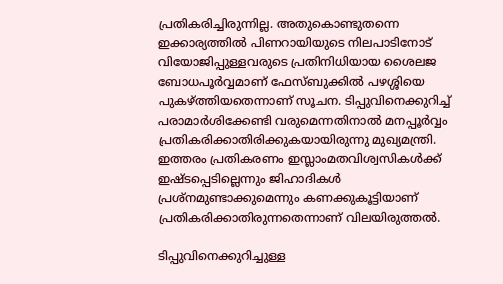പ്രതികരിച്ചിരുന്നില്ല. അതുകൊണ്ടുതന്നെ ഇക്കാര്യത്തില്‍ പിണറായിയുടെ നിലപാടിനോട് വിയോജിപ്പുള്ളവരുടെ പ്രതിനിധിയായ ശൈലജ ബോധപൂര്‍വ്വമാണ് ഫേസ്ബുക്കില്‍ പഴശ്ശിയെ പുകഴ്‌ത്തിയതെന്നാണ് സൂചന. ടിപ്പുവിനെക്കുറിച്ച് പരാമാര്‍ശിക്കേണ്ടി വരുമെന്നതിനാല്‍ മനപ്പൂര്‍വ്വം പ്രതികരിക്കാതിരിക്കുകയായിരുന്നു മുഖ്യമന്ത്രി. ഇത്തരം പ്രതികരണം ഇസ്ലാംമതവിശ്വസികള്‍ക്ക് ഇഷ്ടപ്പെടില്ലെന്നും ജിഹാദികള്‍ പ്രശ്നമുണ്ടാക്കുമെന്നും കണക്കുകൂട്ടിയാണ് പ്രതികരിക്കാതിരുന്നതെന്നാണ് വിലയിരുത്തല്‍.

ടിപ്പുവിനെക്കുറിച്ചുള്ള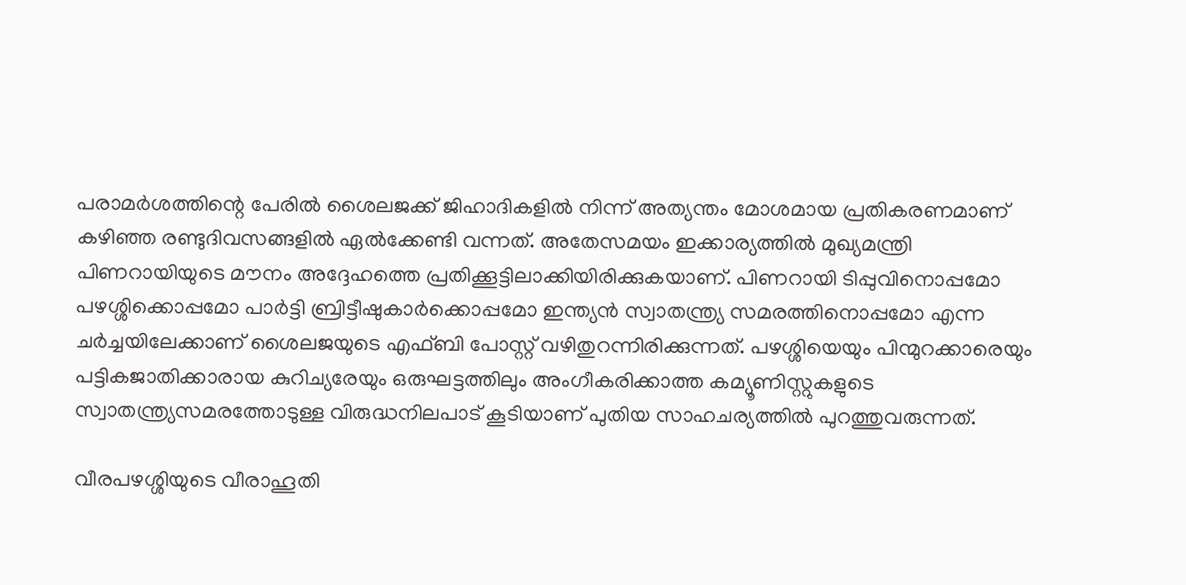പരാമര്‍ശത്തിന്റെ പേരില്‍ ശൈലജക്ക് ജിഹാദികളില്‍ നിന്ന് അത്യന്തം മോശമായ പ്രതികരണമാണ് കഴിഞ്ഞ രണ്ടുദിവസങ്ങളില്‍ ഏല്‍ക്കേണ്ടി വന്നത്. അതേസമയം ഇക്കാര്യത്തില്‍ മുഖ്യമന്ത്രി പിണറായിയുടെ മൗനം അദ്ദേഹത്തെ പ്രതിക്കൂട്ടിലാക്കിയിരിക്കുകയാണ്. പിണറായി ടിപ്പുവിനൊപ്പമോ പഴശ്ശിക്കൊപ്പമോ പാര്‍ട്ടി ബ്രിട്ടീഷുകാര്‍ക്കൊപ്പമോ ഇന്ത്യന്‍ സ്വാതന്ത്ര്യ സമരത്തിനൊപ്പമോ എന്ന ചര്‍ച്ചയിലേക്കാണ് ശൈലജയുടെ എഫ്ബി പോസ്റ്റ് വഴിതുറന്നിരിക്കുന്നത്. പഴശ്ശിയെയും പിന്മുറക്കാരെയും പട്ടികജാതിക്കാരായ കുറിച്യരേയും ഒരുഘട്ടത്തിലും അംഗീകരിക്കാത്ത കമ്യൂണിസ്റ്റുകളുടെ സ്വാതന്ത്ര്യസമരത്തോടുള്ള വിരുദ്ധനിലപാട് കൂടിയാണ് പുതിയ സാഹചര്യത്തില്‍ പുറത്തുവരുന്നത്.

വീരപഴശ്ശിയുടെ വീരാഹൂതി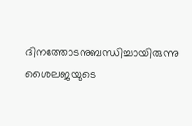ദിനത്തോടനുബന്ധിച്ചായിരുന്നു ശൈലജയുടെ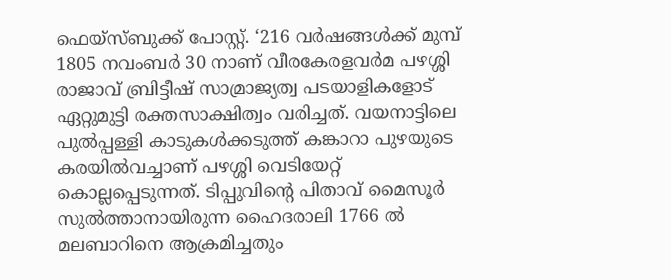ഫെയ്‌സ്ബുക്ക് പോസ്റ്റ്. ‘216 വര്‍ഷങ്ങള്‍ക്ക് മുമ്പ് 1805 നവംബര്‍ 30 നാണ് വീരകേരളവര്‍മ പഴശ്ശി രാജാവ് ബ്രിട്ടീഷ് സാമ്രാജ്യത്വ പടയാളികളോട് ഏറ്റുമുട്ടി രക്തസാക്ഷിത്വം വരിച്ചത്. വയനാട്ടിലെ പുല്‍പ്പള്ളി കാടുകള്‍ക്കടുത്ത് കങ്കാറാ പുഴയുടെ കരയില്‍വച്ചാണ് പഴശ്ശി വെടിയേറ്റ് കൊല്ലപ്പെടുന്നത്. ടിപ്പുവിന്റെ പിതാവ് മൈസൂര്‍ സുല്‍ത്താനായിരുന്ന ഹൈദരാലി 1766 ല്‍ മലബാറിനെ ആക്രമിച്ചതും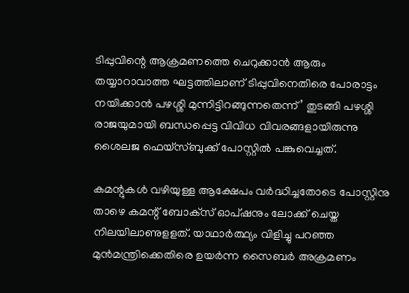ടിപ്പുവിന്റെ ആക്രമണത്തെ ചെറുക്കാന്‍ ആരും തയ്യാറാവാത്ത ഘട്ടത്തിലാണ് ടിപ്പുവിനെതിരെ പോരാട്ടം നയിക്കാന്‍ പഴശ്ശി മുന്നിട്ടിറങ്ങുന്നതെന്ന്’ തുടങ്ങി പഴശ്ശി രാജയുമായി ബന്ധപ്പെട്ട വിവിധ വിവരങ്ങളായിരുന്നു ശൈലജ ഫെയ്‌സ്ബുക്ക് പോസ്റ്റില്‍ പങ്കുവെച്ചത്.

കമന്റുകള്‍ വഴിയുള്ള ആക്ഷേപം വര്‍ദ്ധിച്ചതോടെ പോസ്റ്റിനു താഴെ കമന്റ് ബോക്‌സ് ഓപ്ഷനും ലോക്ക് ചെയ്ത നിലയിലാണുളളത്. യാഥാര്‍ത്ഥ്യം വിളിച്ചു പറഞ്ഞ മുന്‍മന്ത്രിക്കെതിരെ ഉയര്‍ന്ന സൈബര്‍ അക്രമണം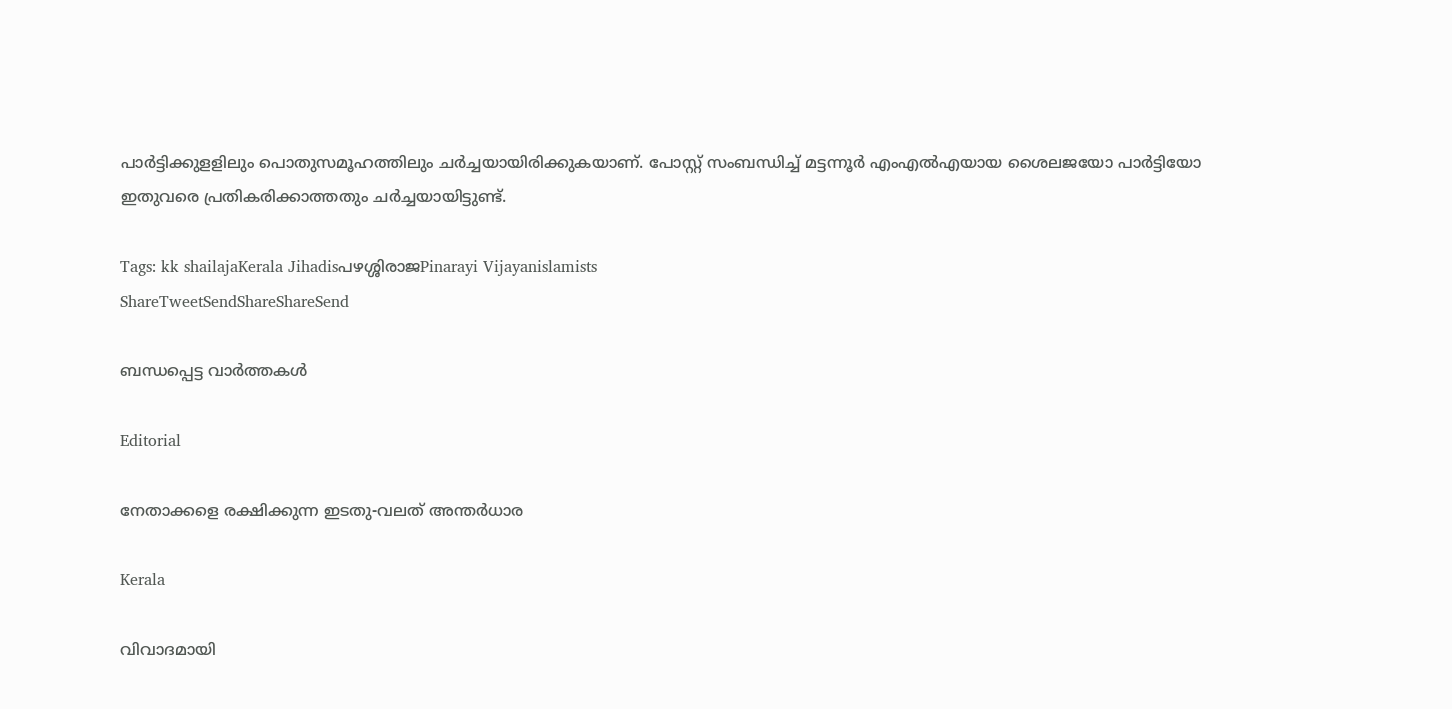പാര്‍ട്ടിക്കുളളിലും പൊതുസമൂഹത്തിലും ചര്‍ച്ചയായിരിക്കുകയാണ്. പോസ്റ്റ് സംബന്ധിച്ച് മട്ടന്നൂര്‍ എംഎല്‍എയായ ശൈലജയോ പാര്‍ട്ടിയോ ഇതുവരെ പ്രതികരിക്കാത്തതും ചര്‍ച്ചയായിട്ടുണ്ട്.

Tags: kk shailajaKerala Jihadisപഴശ്ശിരാജPinarayi Vijayanislamists
ShareTweetSendShareShareSend

ബന്ധപ്പെട്ട വാര്‍ത്തകള്‍

Editorial

നേതാക്കളെ രക്ഷിക്കുന്ന ഇടതു-വലത് അന്തര്‍ധാര

Kerala

വിവാദമായി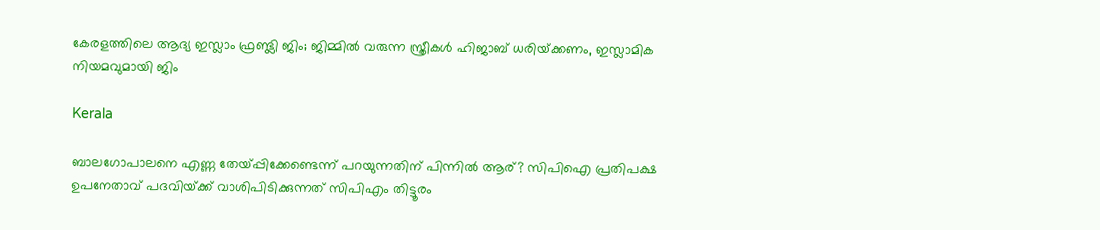കേരളത്തിലെ ആദ്യ ഇസ്ലാം ഫ്രണ്ട്ലി ജിം; ജിമ്മില്‍ വരുന്ന സ്ത്രീകള്‍ ഹിജാബ് ധരിയ്‌ക്കണം, ഇസ്ലാമിക നിയമവുമായി ജിം

Kerala

ബാലഗോപാലനെ എണ്ണ തേയ്‌പ്പിക്കേണ്ടെന്ന് പറയുന്നതിന് പിന്നില്‍ ആര്? സിപിഐ പ്രതിപക്ഷ ഉപനേതാവ് പദവിയ്‌ക്ക് വാശിപിടിക്കുന്നത് സിപിഎം തിട്ടൂരം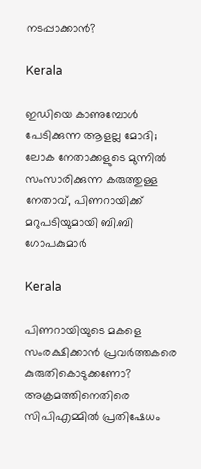നടപ്പാക്കാന്‍?

Kerala

ഇഡിയെ കാണുമ്പോൾ പേടിക്കുന്ന ആളല്ല മോദി; ലോക നേതാക്കളുടെ മുന്നിൽ സംസാരിക്കുന്ന കരുത്തുള്ള നേതാവ്, പിണറായിക്ക് മറുപടിയുമായി ബി.ബി ഗോപകുമാർ

Kerala

പിണറായിയുടെ മകളെ സംരക്ഷിക്കാന്‍ പ്രവര്‍ത്തകരെ കുരുതികൊടുക്കണോ? അക്രമത്തിനെതിരെ സിപിഎമ്മില്‍ പ്രതിഷേധം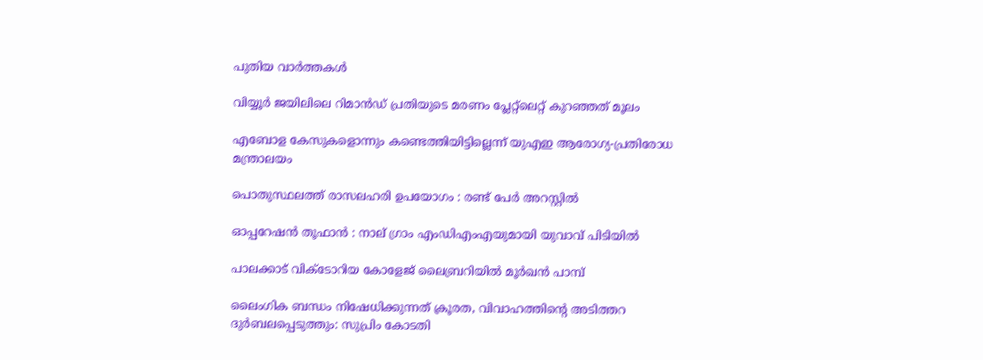പുതിയ വാര്‍ത്തകള്‍

വിയ്യൂര്‍ ജയിലിലെ റിമാന്‍ഡ് പ്രതിയുടെ മരണം പ്ലേറ്റ്‌ലെറ്റ് കുറഞ്ഞത് മൂലം

എബോള കേസുകളൊന്നും കണ്ടെത്തിയിട്ടില്ലെന്ന് യുഎഇ ആരോഗ്യ-പ്രതിരോധ മന്ത്രാലയം

പൊതുസ്ഥലത്ത് രാസലഹരി ഉപയോഗം : രണ്ട് പേർ അറസ്റ്റിൽ

ഓപ്പറേഷൻ തൂഫാൻ : നാല് ഗ്രാം എംഡിഎംഎയുമായി യുവാവ് പിടിയിൽ

പാലക്കാട് വിക്ടോറിയ കോളേജ് ലൈബ്രറിയില്‍ മൂര്‍ഖന്‍ പാമ്പ്

ലൈംഗിക ബന്ധം നിഷേധിക്കുന്നത് ക്രൂരത, വിവാഹത്തിന്റെ അടിത്തറ ദുര്‍ബലപ്പെടുത്തും: സുപ്രിം കോടതി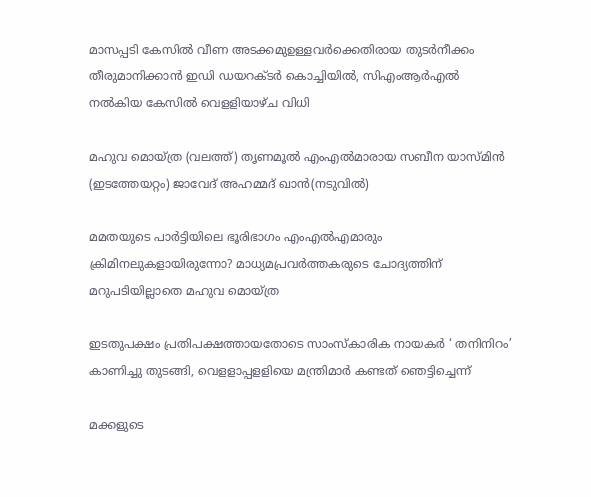മാസപ്പടി കേസില്‍ വീണ അടക്കമുഉള്ളവര്‍ക്കെതിരായ തുടര്‍നീക്കം തീരുമാനിക്കാന്‍ ഇഡി ഡയറക്ടര്‍ കൊച്ചിയില്‍, സിഎംആര്‍എല്‍ നല്‍കിയ കേസില്‍ വെളളിയാഴ്ച വിധി

മഹുവ മൊയ്ത്ര (വലത്ത്) തൃണമൂല്‍ എംഎല്‍മാരായ സബീന യാസ്മിന്‍ (ഇടത്തേയറ്റം) ജാവേദ് അഹമ്മദ് ഖാന്‍(നടുവില്‍)

മമതയുടെ പാര്‍ട്ടിയിലെ ഭൂരിഭാഗം എംഎല്‍എമാരും ക്രിമിനലുകളായിരുന്നോ? മാധ്യമപ്രവര്‍ത്തകരുടെ ചോദ്യത്തിന് മറുപടിയില്ലാതെ മഹുവ മൊയ്ത്ര

ഇടതുപക്ഷം പ്രതിപക്ഷത്തായതോടെ സാംസ്‌കാരിക നായകര്‍ ‘ തനിനിറം’ കാണിച്ചു തുടങ്ങി, വെളളാപ്പളളിയെ മന്ത്രിമാര്‍ കണ്ടത് ഞെട്ടിച്ചെന്ന്

മക്കളുടെ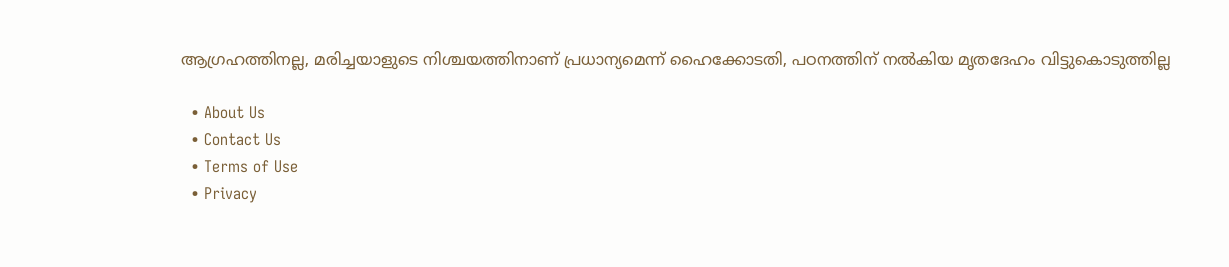ആഗ്രഹത്തിനല്ല, മരിച്ചയാളുടെ നിശ്ചയത്തിനാണ് പ്രധാന്യമെന്ന് ഹൈക്കോടതി, പഠനത്തിന് നല്‍കിയ മൃതദേഹം വിട്ടുകൊടുത്തില്ല

  • About Us
  • Contact Us
  • Terms of Use
  • Privacy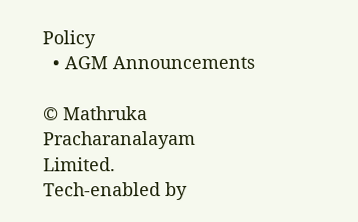Policy
  • AGM Announcements

© Mathruka Pracharanalayam Limited.
Tech-enabled by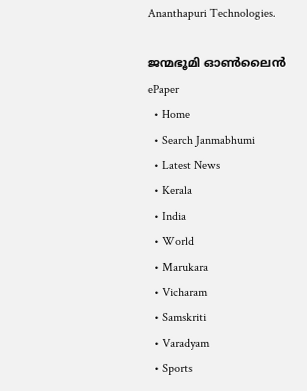Ananthapuri Technologies.

ജന്മഭൂമി ഓണ്‍ലൈന്‍
ePaper
  • Home
  • Search Janmabhumi
  • Latest News
  • Kerala
  • India
  • World
  • Marukara
  • Vicharam
  • Samskriti
  • Varadyam
  • Sports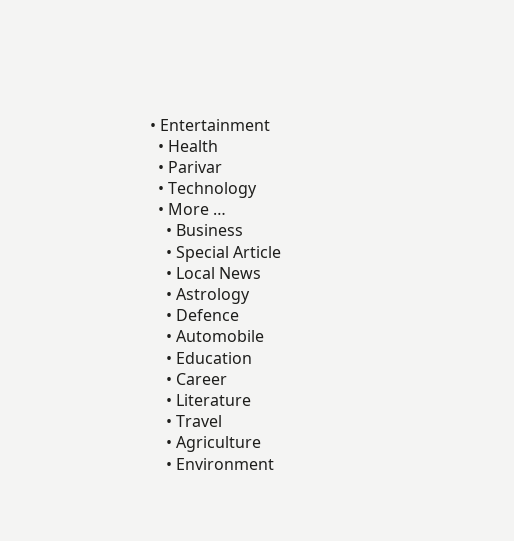• Entertainment
  • Health
  • Parivar
  • Technology
  • More …
    • Business
    • Special Article
    • Local News
    • Astrology
    • Defence
    • Automobile
    • Education
    • Career
    • Literature
    • Travel
    • Agriculture
    • Environment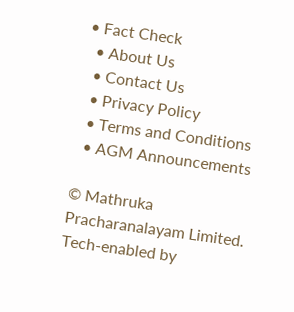• Fact Check
  • About Us
  • Contact Us
  • Privacy Policy
  • Terms and Conditions
  • AGM Announcements

© Mathruka Pracharanalayam Limited.
Tech-enabled by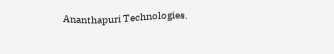Ananthapuri Technologies.